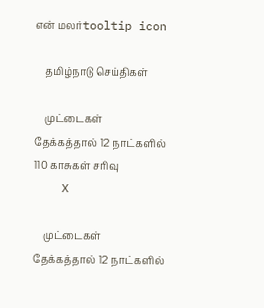என் மலர்tooltip icon

    தமிழ்நாடு செய்திகள்

    முட்டைகள் தேக்கத்தால் 12 நாட்களில் 110 காசுகள் சரிவு
    X

    முட்டைகள் தேக்கத்தால் 12 நாட்களில்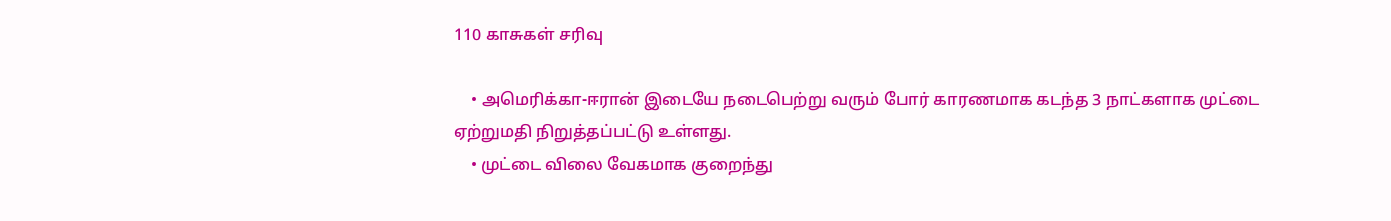110 காசுகள் சரிவு

    • அமெரிக்கா-ஈரான் இடையே நடைபெற்று வரும் போர் காரணமாக கடந்த 3 நாட்களாக முட்டை ஏற்றுமதி நிறுத்தப்பட்டு உள்ளது.
    • முட்டை விலை வேகமாக குறைந்து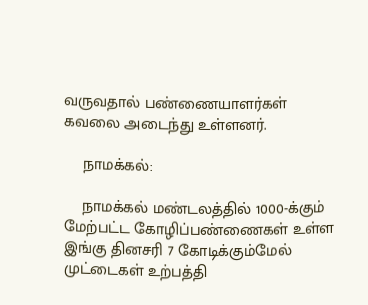வருவதால் பண்ணையாளர்கள் கவலை அடைந்து உள்ளனர்.

    நாமக்கல்:

    நாமக்கல் மண்டலத்தில் 1000-க்கும் மேற்பட்ட கோழிப்பண்ணைகள் உள்ள இங்கு தினசரி 7 கோடிக்கும்மேல் முட்டைகள் உற்பத்தி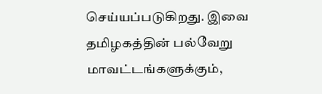செய்யப்படுகிறது. இவை தமிழகத்தின் பல்வேறு மாவட்டங்களுக்கும்,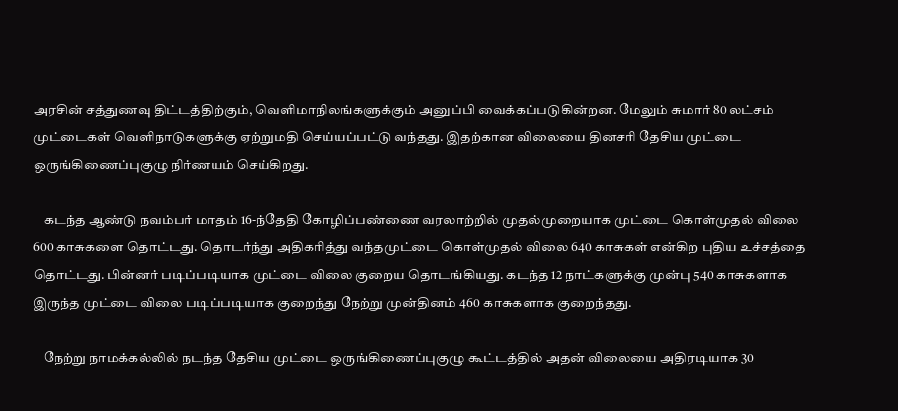அரசின் சத்துணவு திட்டத்திற்கும், வெளிமாநிலங்களுக்கும் அனுப்பி வைக்கப்படுகின்றன. மேலும் சுமார் 80 லட்சம் முட்டைகள் வெளிநாடுகளுக்கு ஏற்றுமதி செய்யப்பட்டு வந்தது. இதற்கான விலையை தினசரி தேசிய முட்டை ஒருங்கிணைப்புகுழு நிர்ணயம் செய்கிறது.

    கடந்த ஆண்டு நவம்பர் மாதம் 16-ந்தேதி கோழிப்பண்ணை வரலாற்றில் முதல்முறையாக முட்டை கொள்முதல் விலை 600 காசுகளை தொட்டது. தொடர்ந்து அதிகரித்து வந்தமுட்டை கொள்முதல் விலை 640 காசுகள் என்கிற புதிய உச்சத்தை தொட்டது. பின்னர் படிப்படியாக முட்டை விலை குறைய தொடங்கியது. கடந்த 12 நாட்களுக்கு முன்பு 540 காசுகளாக இருந்த முட்டை விலை படிப்படியாக குறைந்து நேற்று முன்தினம் 460 காசுகளாக குறைந்தது.

    நேற்று நாமக்கல்லில் நடந்த தேசிய முட்டை ஒருங்கிணைப்புகுழு கூட்டத்தில் அதன் விலையை அதிரடியாக 30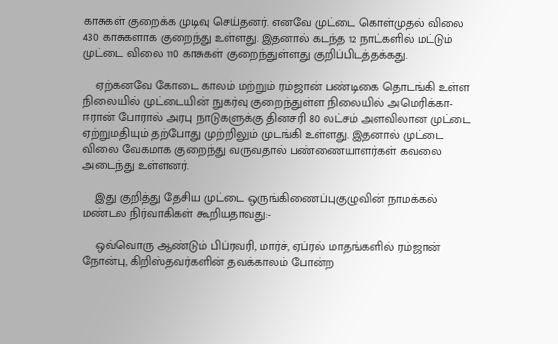காசுகள் குறைக்க முடிவு செய்தனர். எனவே முட்டை கொள்முதல் விலை 430 காசுகளாக குறைந்து உள்ளது. இதனால் கடந்த 12 நாட்களில் மட்டும் முட்டை விலை 110 காசுகள் குறைந்துள்ளது குறிப்பிடத்தக்கது.

    ஏற்கனவே கோடை காலம் மற்றும் ரம்ஜான் பண்டிகை தொடங்கி உள்ள நிலையில் முட்டையின் நுகர்வு குறைந்துள்ள நிலையில் அமெரிக்கா- ஈரான் போரால் அரபு நாடுகளுக்கு தினசரி 80 லட்சம் அளவிலான முட்டை ஏற்றுமதியும் தற்போது முற்றிலும் முடங்கி உள்ளது. இதனால் முட்டை விலை வேகமாக குறைந்து வருவதால் பண்ணையாளர்கள் கவலை அடைந்து உள்ளனர்.

    இது குறித்து தேசிய முட்டை ஒருங்கிணைப்புகுழுவின் நாமக்கல் மண்டல நிர்வாகிகள் கூறியதாவது:-

    ஒவ்வொரு ஆண்டும் பிப்ரவரி, மார்ச், ஏப்ரல் மாதங்களில் ரம்ஜான் நோன்பு, கிறிஸ்தவர்களின் தவக்காலம் போன்ற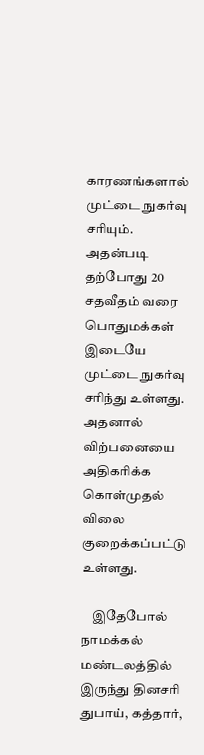காரணங்களால் முட்டை நுகர்வு சரியும். அதன்படி தற்போது 20 சதவீதம் வரை பொதுமக்கள் இடையே முட்டை நுகர்வு சரிந்து உள்ளது. அதனால் விற்பனையை அதிகரிக்க கொள்முதல் விலை குறைக்கப்பட்டு உள்ளது.

    இதேபோல் நாமக்கல் மண்டலத்தில் இருந்து தினசரி துபாய், கத்தார்,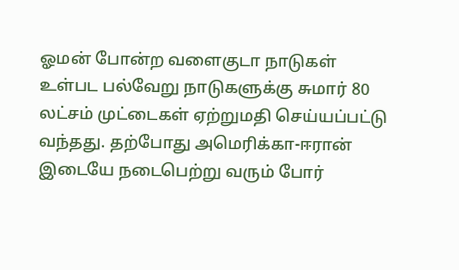ஓமன் போன்ற வளைகுடா நாடுகள் உள்பட பல்வேறு நாடுகளுக்கு சுமார் 80 லட்சம் முட்டைகள் ஏற்றுமதி செய்யப்பட்டு வந்தது. தற்போது அமெரிக்கா-ஈரான் இடையே நடைபெற்று வரும் போர்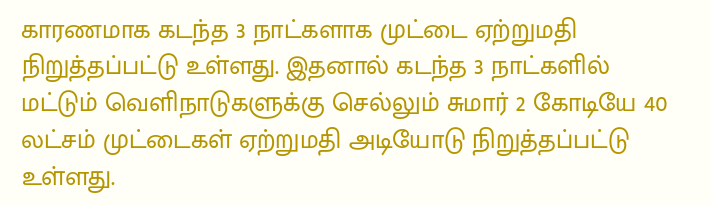காரணமாக கடந்த 3 நாட்களாக முட்டை ஏற்றுமதி நிறுத்தப்பட்டு உள்ளது. இதனால் கடந்த 3 நாட்களில் மட்டும் வெளிநாடுகளுக்கு செல்லும் சுமார் 2 கோடியே 40 லட்சம் முட்டைகள் ஏற்றுமதி அடியோடு நிறுத்தப்பட்டு உள்ளது.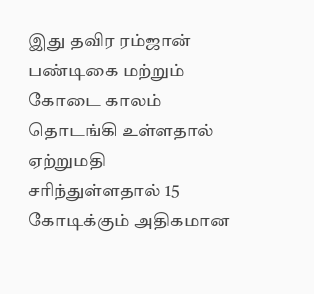இது தவிர ரம்ஜான் பண்டிகை மற்றும் கோடை காலம் தொடங்கி உள்ளதால் ஏற்றுமதி சரிந்துள்ளதால் 15 கோடிக்கும் அதிகமான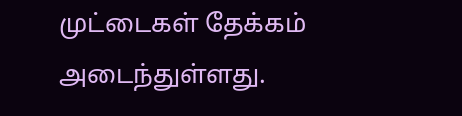முட்டைகள் தேக்கம் அடைந்துள்ளது.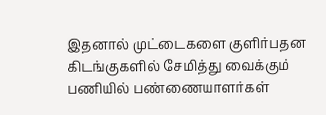இதனால் முட்டைகளை குளிர்பதன கிடங்குகளில் சேமித்து வைக்கும் பணியில் பண்ணையாளர்கள்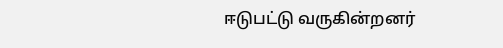ஈடுபட்டு வருகின்றனர்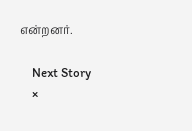என்றனர்.

    Next Story
    ×